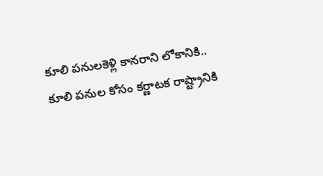కూలి పనులకెళ్లి కానరాని లోకానికి..
కూలి పనుల కోసం కర్ణాటక రాష్ట్రానికి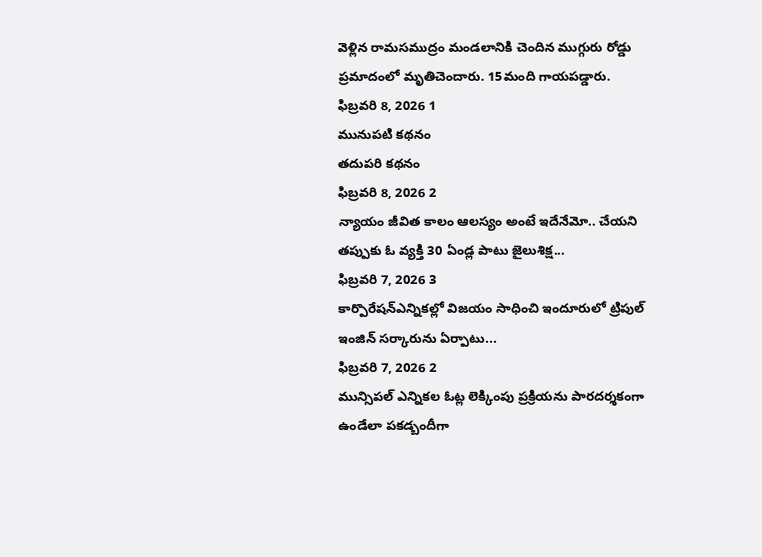వెళ్లిన రామసముద్రం మండలానికి చెందిన ముగ్గురు రోడ్డు ప్రమాదంలో మృతిచెందారు. 15మంది గాయపడ్డారు.
ఫిబ్రవరి 8, 2026 1
మునుపటి కథనం
తదుపరి కథనం
ఫిబ్రవరి 8, 2026 2
న్యాయం జీవిత కాలం ఆలస్యం అంటే ఇదేనేమో.. చేయని తప్పుకు ఓ వ్యక్తి 30 ఏండ్ల పాటు జైలుశిక్ష...
ఫిబ్రవరి 7, 2026 3
కార్పొరేషన్ఎన్నికల్లో విజయం సాధించి ఇందూరులో ట్రిపుల్ ఇంజిన్ సర్కారును ఏర్పాటు...
ఫిబ్రవరి 7, 2026 2
మున్సిపల్ ఎన్నికల ఓట్ల లెక్కింపు ప్రక్రియను పారదర్శకంగా ఉండేలా పకడ్బందీగా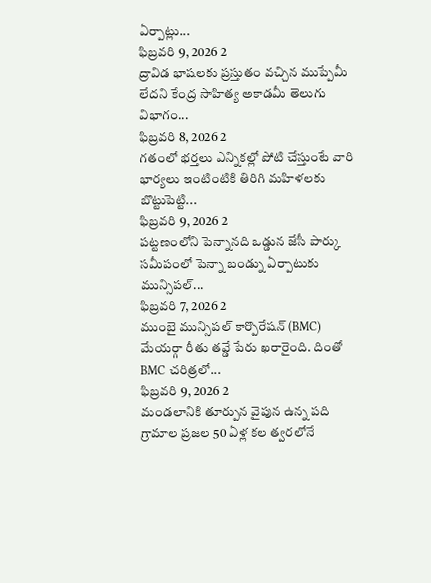ఏర్పాట్లు...
ఫిబ్రవరి 9, 2026 2
ద్రావిడ భాషలకు ప్రస్తుతం వచ్చిన ముప్పేమీ లేదని కేంద్ర సాహిత్య అకాడమీ తెలుగు విభాగం...
ఫిబ్రవరి 8, 2026 2
గతంలో భర్తలు ఎన్నికల్లో పోటి చేస్తుంటే వారి భార్యలు ఇంటింటికి తిరిగి మహిళలకు బొట్టుపెట్టి...
ఫిబ్రవరి 9, 2026 2
పట్టణంలోని పెన్నానది ఒడ్డున జేసీ పార్కు సమీపంలో పెన్నా బండ్ను ఏర్పాటుకు మున్సిపల్...
ఫిబ్రవరి 7, 2026 2
ముంబై మున్సిపల్ కార్పొరేషన్ (BMC) మేయర్గా రీతు తవ్డే పేరు ఖరారైంది. దింతో BMC చరిత్రలో...
ఫిబ్రవరి 9, 2026 2
మండలానికి తూర్పున వైపున ఉన్న పది గ్రామాల ప్రజల 50 ఏళ్ల కల త్వరలోనే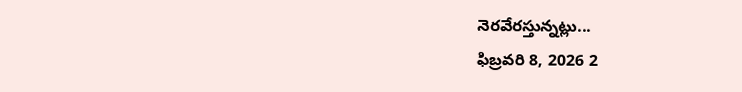నెరవేరస్తున్నట్లు...
ఫిబ్రవరి 8, 2026 2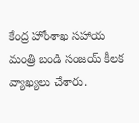కేంద్ర హోంశాఖ సహాయ మంత్రి బండి సంజయ్ కీలక వ్యాఖ్యలు చేశారు.